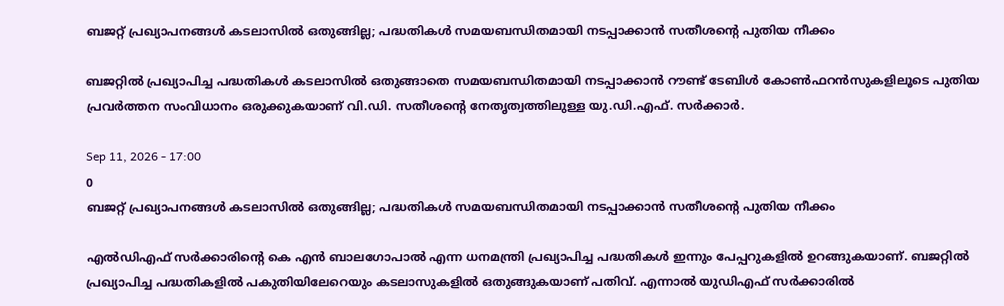ബജറ്റ് പ്രഖ്യാപനങ്ങൾ കടലാസിൽ ഒതുങ്ങില്ല; പദ്ധതികൾ സമയബന്ധിതമായി നടപ്പാക്കാൻ സതീശന്റെ പുതിയ നീക്കം

ബജറ്റിൽ പ്രഖ്യാപിച്ച പദ്ധതികൾ കടലാസിൽ ഒതുങ്ങാതെ സമയബന്ധിതമായി നടപ്പാക്കാൻ റൗണ്ട് ടേബിൾ കോൺഫറൻസുകളിലൂടെ പുതിയ പ്രവർത്തന സംവിധാനം ഒരുക്കുകയാണ് വി.ഡി. സതീശന്റെ നേതൃത്വത്തിലുള്ള യു.ഡി.എഫ്. സർക്കാർ.

Sep 11, 2026 - 17:00
0
ബജറ്റ് പ്രഖ്യാപനങ്ങൾ കടലാസിൽ ഒതുങ്ങില്ല; പദ്ധതികൾ സമയബന്ധിതമായി നടപ്പാക്കാൻ സതീശന്റെ പുതിയ നീക്കം

എല്‍ഡിഎഫ് സര്‍ക്കാരിന്റെ കെ എന്‍ ബാലഗോപാല്‍ എന്ന ധനമന്ത്രി പ്രഖ്യാപിച്ച പദ്ധതികള്‍ ഇന്നും പേപ്പറുകളില്‍ ഉറങ്ങുകയാണ്. ബജറ്റില്‍ പ്രഖ്യാപിച്ച പദ്ധതികളില്‍ പകുതിയിലേറെയും കടലാസുകളില്‍ ഒതുങ്ങുകയാണ് പതിവ്. എന്നാല്‍ യുഡിഎഫ് സര്‍ക്കാരില്‍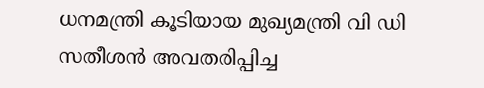ധനമന്ത്രി കൂടിയായ മുഖ്യമന്ത്രി വി ഡി സതീശന്‍ അവതരിപ്പിച്ച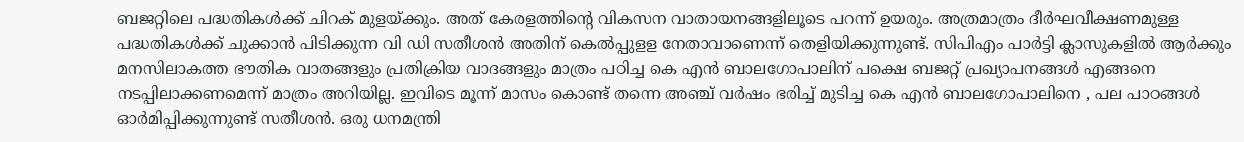ബജറ്റിലെ പദ്ധതികള്‍ക്ക് ചിറക് മുളയ്ക്കും. അത് കേരളത്തിന്റെ വികസന വാതായനങ്ങളിലൂടെ പറന്ന് ഉയരും. അത്രമാത്രം ദീര്‍ഘവീക്ഷണമുള്ള പദ്ധതികള്‍ക്ക് ചുക്കാന്‍ പിടിക്കുന്ന വി ഡി സതീശന്‍ അതിന് കെല്‍പ്പുളള നേതാവാണെന്ന് തെളിയിക്കുന്നുണ്ട്. സിപിഎം പാര്‍ട്ടി ക്ലാസുകളില്‍ ആര്‍ക്കും മനസിലാകത്ത ഭൗതിക വാതങ്ങളും പ്രതിക്രിയ വാദങ്ങളും മാത്രം പഠിച്ച കെ എന്‍ ബാലഗോപാലിന് പക്ഷെ ബജറ്റ് പ്രഖ്യാപനങ്ങള്‍ എങ്ങനെ നടപ്പിലാക്കണമെന്ന് മാത്രം അറിയില്ല. ഇവിടെ മൂന്ന് മാസം കൊണ്ട് തന്നെ അഞ്ച് വര്‍ഷം ഭരിച്ച് മുടിച്ച കെ എന്‍ ബാലഗോപാലിനെ , പല പാഠങ്ങള്‍ ഓര്‍മിപ്പിക്കുന്നുണ്ട് സതീശന്‍. ഒരു ധനമന്ത്രി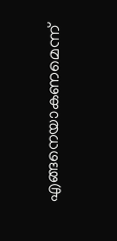എങ്ങനെയാകണമെന്ന്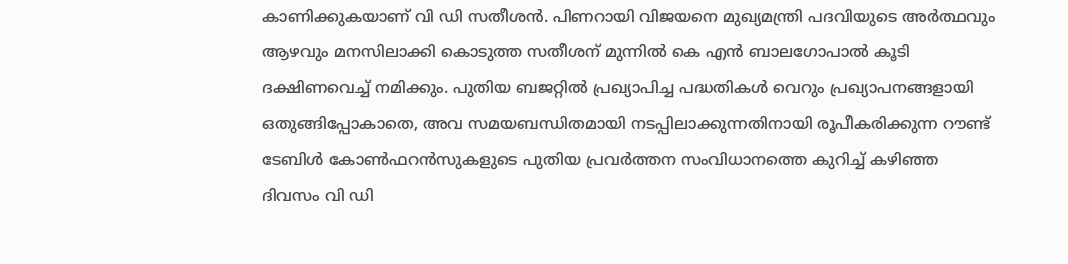കാണിക്കുകയാണ് വി ഡി സതീശന്‍. പിണറായി വിജയനെ മുഖ്യമന്ത്രി പദവിയുടെ അര്‍ത്ഥവും ആഴവും മനസിലാക്കി കൊടുത്ത സതീശന് മുന്നില്‍ കെ എന്‍ ബാലഗോപാല്‍ കൂടി ദക്ഷിണവെച്ച് നമിക്കും. പുതിയ ബജറ്റില്‍ പ്രഖ്യാപിച്ച പദ്ധതികള്‍ വെറും പ്രഖ്യാപനങ്ങളായി ഒതുങ്ങിപ്പോകാതെ, അവ സമയബന്ധിതമായി നടപ്പിലാക്കുന്നതിനായി രൂപീകരിക്കുന്ന റൗണ്ട് ടേബിള്‍ കോണ്‍ഫറന്‍സുകളുടെ പുതിയ പ്രവര്‍ത്തന സംവിധാനത്തെ കുറിച്ച് കഴിഞ്ഞ ദിവസം വി ഡി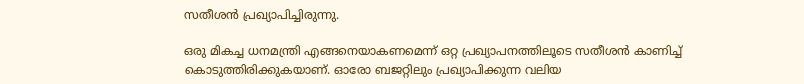സതീശന്‍ പ്രഖ്യാപിച്ചിരുന്നു.

ഒരു മികച്ച ധനമന്ത്രി എങ്ങനെയാകണമെന്ന് ഒറ്റ പ്രഖ്യാപനത്തിലൂടെ സതീശന്‍ കാണിച്ച് കൊടുത്തിരിക്കുകയാണ്. ഓരോ ബജറ്റിലും പ്രഖ്യാപിക്കുന്ന വലിയ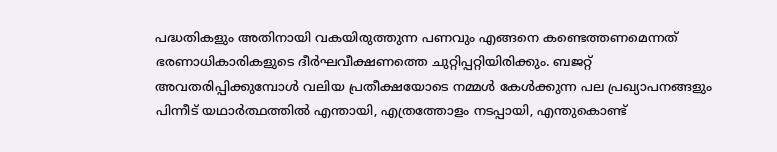പദ്ധതികളും അതിനായി വകയിരുത്തുന്ന പണവും എങ്ങനെ കണ്ടെത്തണമെന്നത് ഭരണാധികാരികളുടെ ദീര്‍ഘവീക്ഷണത്തെ ചുറ്റിപ്പറ്റിയിരിക്കും. ബജറ്റ് അവതരിപ്പിക്കുമ്പോള്‍ വലിയ പ്രതീക്ഷയോടെ നമ്മള്‍ കേള്‍ക്കുന്ന പല പ്രഖ്യാപനങ്ങളും പിന്നീട് യഥാര്‍ത്ഥത്തില്‍ എന്തായി, എത്രത്തോളം നടപ്പായി, എന്തുകൊണ്ട്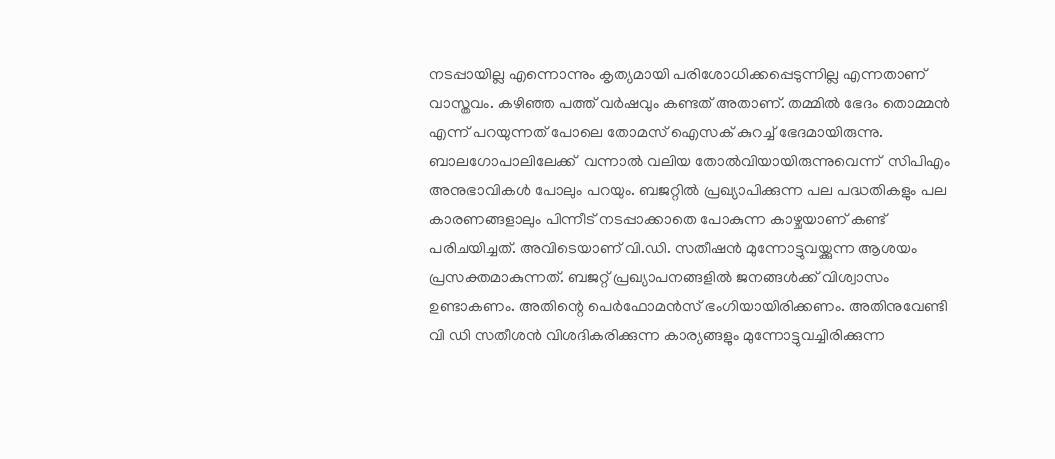നടപ്പായില്ല എന്നൊന്നും കൃത്യമായി പരിശോധിക്കപ്പെടുന്നില്ല എന്നതാണ് വാസ്തവം. കഴിഞ്ഞ പത്ത് വര്‍ഷവും കണ്ടത് അതാണ്. തമ്മില്‍ ഭേദം തൊമ്മന്‍ എന്ന് പറയുന്നത് പോലെ തോമസ് ഐസക് കുറച്ച് ഭേദമായിരുന്നു. ബാലഗോപാലിലേക്ക്  വന്നാല്‍ വലിയ തോല്‍വിയായിരുന്നുവെന്ന്  സിപിഎം അനുഭാവികൾ പോലും പറയും. ബജറ്റില്‍ പ്രഖ്യാപിക്കുന്ന പല പദ്ധതികളും പല കാരണങ്ങളാലും പിന്നീട് നടപ്പാക്കാതെ പോകുന്ന കാഴ്ചയാണ് കണ്ട് പരിചയിച്ചത്. അവിടെയാണ് വി.ഡി. സതീഷന്‍ മുന്നോട്ടുവയ്ക്കുന്ന ആശയം  പ്രസക്തമാകുന്നത്. ബജറ്റ് പ്രഖ്യാപനങ്ങളില്‍ ജനങ്ങള്‍ക്ക് വിശ്വാസം ഉണ്ടാകണം. അതിന്റെ പെര്‍ഫോമന്‍സ് ഭംഗിയായിരിക്കണം. അതിനുവേണ്ടി വി ഡി സതീശന്‍ വിശദികരിക്കുന്ന കാര്യങ്ങളും മുന്നോട്ടുവച്ചിരിക്കുന്ന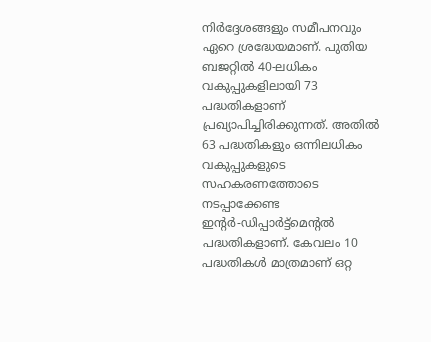നിര്‍ദ്ദേശങ്ങളും സമീപനവും ഏറെ ശ്രദ്ധേയമാണ്. പുതിയ ബജറ്റില്‍ 40-ലധികം വകുപ്പുകളിലായി 73 പദ്ധതികളാണ് പ്രഖ്യാപിച്ചിരിക്കുന്നത്. അതില്‍ 63 പദ്ധതികളും ഒന്നിലധികം വകുപ്പുകളുടെ സഹകരണത്തോടെ നടപ്പാക്കേണ്ട ഇന്റര്‍-ഡിപ്പാര്‍ട്ട്‌മെന്റല്‍ പദ്ധതികളാണ്. കേവലം 10 പദ്ധതികള്‍ മാത്രമാണ് ഒറ്റ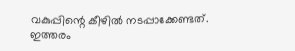വകുപ്പിന്റെ കീഴില്‍ നടപ്പാക്കേണ്ടത്. ഇത്തരം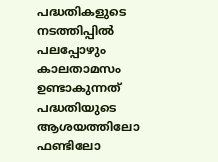പദ്ധതികളുടെ നടത്തിപ്പില്‍ പലപ്പോഴും കാലതാമസം ഉണ്ടാകുന്നത് പദ്ധതിയുടെ ആശയത്തിലോ ഫണ്ടിലോ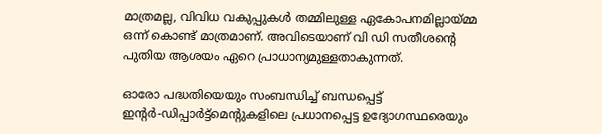മാത്രമല്ല, വിവിധ വകുപ്പുകള്‍ തമ്മിലുള്ള ഏകോപനമില്ലായ്മ്മ ഒന്ന് കൊണ്ട് മാത്രമാണ്. അവിടെയാണ് വി ഡി സതീശന്റെ പുതിയ ആശയം ഏറെ പ്രാധാന്യമുള്ളതാകുന്നത്.

ഓരോ പദ്ധതിയെയും സംബന്ധിച്ച് ബന്ധപ്പെട്ട് ഇന്റര്‍-ഡിപ്പാര്‍ട്ട്‌മെന്റുകളിലെ പ്രധാനപ്പെട്ട ഉദ്യോഗസ്ഥരെയും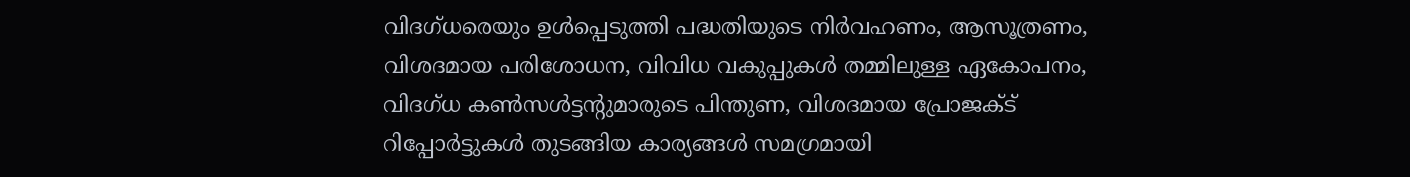വിദഗ്ധരെയും ഉള്‍പ്പെടുത്തി പദ്ധതിയുടെ നിര്‍വഹണം, ആസൂത്രണം, വിശദമായ പരിശോധന, വിവിധ വകുപ്പുകള്‍ തമ്മിലുള്ള ഏകോപനം, വിദഗ്ധ കണ്‍സള്‍ട്ടന്റുമാരുടെ പിന്തുണ, വിശദമായ പ്രോജക്ട് റിപ്പോര്‍ട്ടുകള്‍ തുടങ്ങിയ കാര്യങ്ങള്‍ സമഗ്രമായി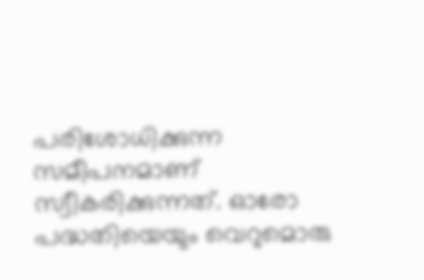പരിശോധിക്കുന്ന സമീപനമാണ് സ്വീകരിക്കുന്നത്. ഓരോ പദ്ധതിയെയും വെറുമൊരു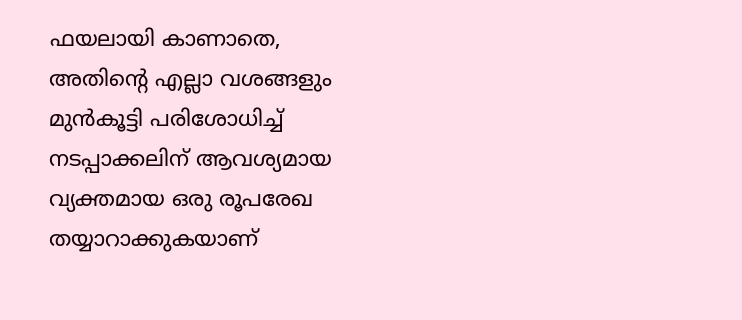ഫയലായി കാണാതെ, അതിന്റെ എല്ലാ വശങ്ങളും മുന്‍കൂട്ടി പരിശോധിച്ച് നടപ്പാക്കലിന് ആവശ്യമായ വ്യക്തമായ ഒരു രൂപരേഖ തയ്യാറാക്കുകയാണ്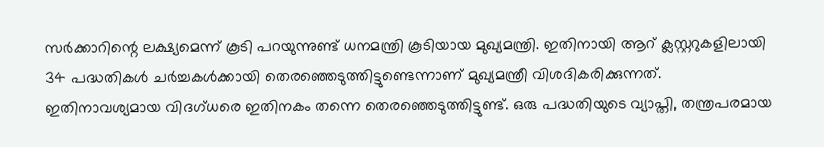സര്‍ക്കാറിന്റെ ലക്ഷ്യമെന്ന് കൂടി പറയുന്നുണ്ട് ധനമന്ത്രി കൂടിയായ മുഖ്യമന്ത്രി. ഇതിനായി ആറ് ക്ലസ്റ്ററുകളിലായി 34 പദ്ധതികള്‍ ചര്‍ച്ചകള്‍ക്കായി തെരഞ്ഞെടുത്തിട്ടുണ്ടെന്നാണ് മുഖ്യമന്ത്രീ വിശദികരിക്കുന്നത്.  ഇതിനാവശ്യമായ വിദഗ്ധരെ ഇതിനകം തന്നെ തെരഞ്ഞെടുത്തിട്ടുണ്ട്. ഒരു പദ്ധതിയുടെ വ്യാപ്തി, തന്ത്രപരമായ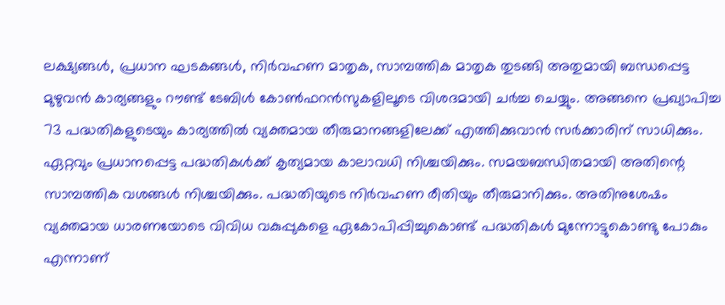ലക്ഷ്യങ്ങള്‍, പ്രധാന ഘടകങ്ങള്‍, നിര്‍വഹണ മാതൃക, സാമ്പത്തിക മാതൃക തുടങ്ങി അതുമായി ബന്ധപ്പെട്ട മുഴുവന്‍ കാര്യങ്ങളും റൗണ്ട് ടേബിള്‍ കോണ്‍ഫറന്‍സുകളിലൂടെ വിശദമായി ചര്‍ച്ച ചെയ്യും. അങ്ങനെ പ്രഖ്യാപിച്ച 73 പദ്ധതികളുടെയും കാര്യത്തില്‍ വ്യക്തമായ തീരുമാനങ്ങളിലേക്ക് എത്തിക്കുവാന്‍ സര്‍ക്കാരിന് സാധിക്കും. ഏറ്റവും പ്രധാനപ്പെട്ട പദ്ധതികള്‍ക്ക് കൃത്യമായ കാലാവധി നിശ്ചയിക്കും. സമയബന്ധിതമായി അതിന്റെ സാമ്പത്തിക വശങ്ങള്‍ നിശ്ചയിക്കും. പദ്ധതിയുടെ നിര്‍വഹണ രീതിയും തീരുമാനിക്കും. അതിനുശേഷം വ്യക്തമായ ധാരണയോടെ വിവിധ വകുപ്പുകളെ ഏകോപിപ്പിച്ചുകൊണ്ട് പദ്ധതികള്‍ മുന്നോട്ടുകൊണ്ടു പോകും എന്നാണ്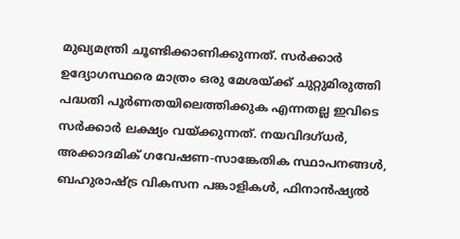മുഖ്യമന്ത്രി ചൂണ്ടിക്കാണിക്കുന്നത്. സര്‍ക്കാര്‍ ഉദ്യോഗസ്ഥരെ മാത്രം ഒരു മേശയ്ക്ക് ചുറ്റുമിരുത്തി പദ്ധതി പൂര്‍ണതയിലെത്തിക്കുക എന്നതല്ല ഇവിടെ സര്‍ക്കാര്‍ ലക്ഷ്യം വയ്ക്കുന്നത്. നയവിദഗ്ധര്‍, അക്കാദമിക് ഗവേഷണ-സാങ്കേതിക സ്ഥാപനങ്ങള്‍, ബഹുരാഷ്ട്ര വികസന പങ്കാളികള്‍, ഫിനാന്‍ഷ്യല്‍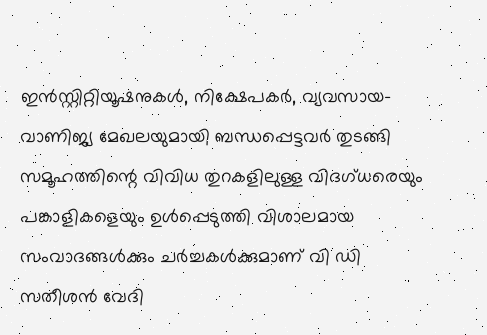ഇന്‍സ്റ്റിറ്റിയൂഷനുകള്‍, നിക്ഷേപകര്‍, വ്യവസായ-വാണിജ്യ മേഖലയുമായി ബന്ധപ്പെട്ടവര്‍ തുടങ്ങി സമൂഹത്തിന്റെ വിവിധ തുറകളിലുള്ള വിദഗ്ധരെയും പങ്കാളികളെയും ഉള്‍പ്പെടുത്തി വിശാലമായ സംവാദങ്ങള്‍ക്കും ചര്‍ച്ചകള്‍ക്കുമാണ് വി ഡി സതീശന്‍ വേദി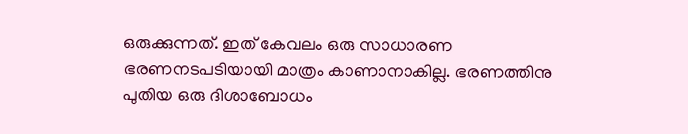ഒരുക്കുന്നത്. ഇത് കേവലം ഒരു സാധാരണ ഭരണനടപടിയായി മാത്രം കാണാനാകില്ല. ഭരണത്തിനു പുതിയ ഒരു ദിശാബോധം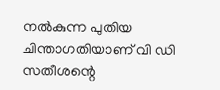നല്‍കുന്ന പുതിയ ചിന്താഗതിയാണ് വി ഡി സതീശന്റെ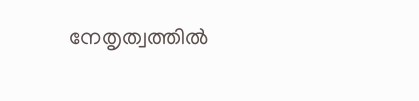നേതൃത്വത്തില്‍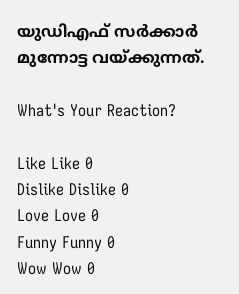യുഡിഎഫ് സര്‍ക്കാര്‍ മുന്നോട്ട വയ്ക്കുന്നത്.

What's Your Reaction?

Like Like 0
Dislike Dislike 0
Love Love 0
Funny Funny 0
Wow Wow 0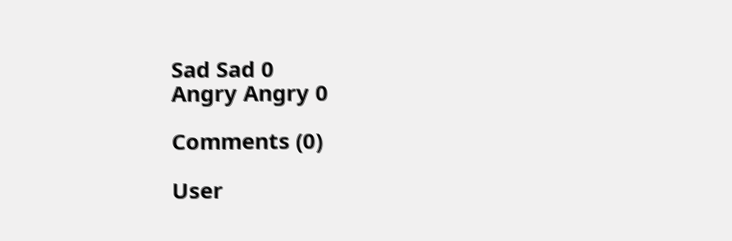Sad Sad 0
Angry Angry 0

Comments (0)

User